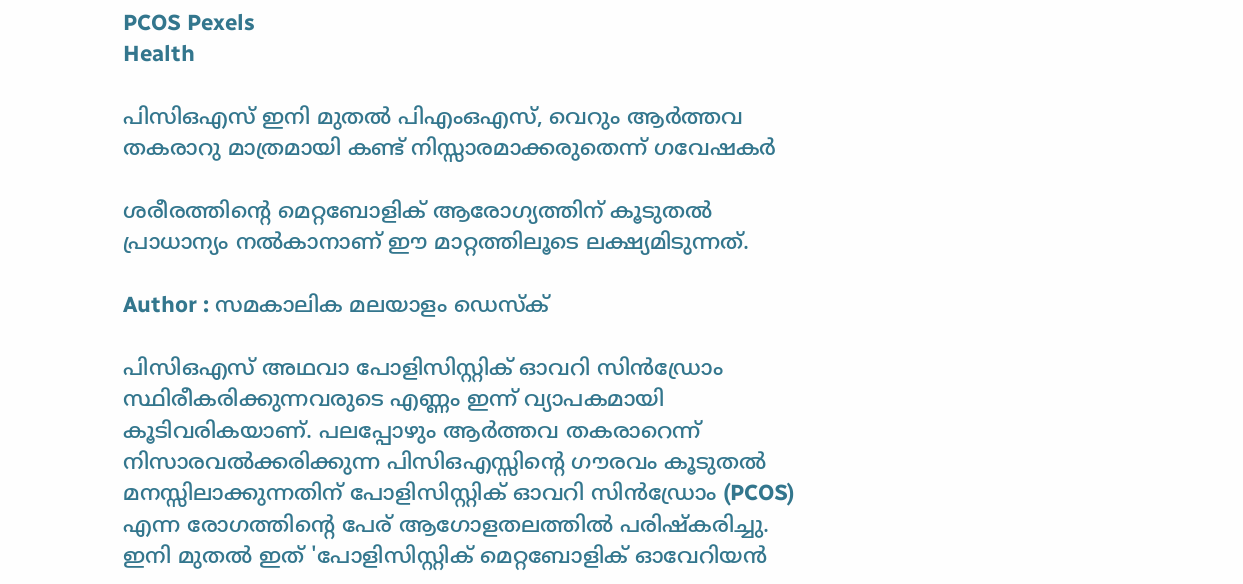PCOS Pexels
Health

പിസിഒഎസ് ഇനി മുതൽ പിഎംഒഎസ്, വെറും ആർത്തവ തകരാറു മാത്രമായി കണ്ട് നിസ്സാരമാക്കരുതെന്ന് ഗവേഷകർ

ശരീരത്തിന്റെ മെറ്റബോളിക് ആരോഗ്യത്തിന് കൂടുതൽ പ്രാധാന്യം നൽകാനാണ് ഈ മാറ്റത്തിലൂടെ ലക്ഷ്യമിടുന്നത്.

Author : സമകാലിക മലയാളം ഡെസ്ക്

പിസിഒഎസ് അഥവാ പോളിസിസ്റ്റിക് ഓവറി സിൻഡ്രോം സ്ഥിരീകരിക്കുന്നവരുടെ എണ്ണം ഇന്ന് വ്യാപകമായി കൂടിവരികയാണ്. പലപ്പോഴും ആർത്തവ തകരാറെന്ന് നിസാരവൽക്കരിക്കുന്ന പിസിഒഎസ്സിന്റെ ഗൗരവം കൂടുതൽ മനസ്സിലാക്കുന്നതിന് പോളിസിസ്റ്റിക് ഓവറി സിൻഡ്രോം (PCOS) എന്ന രോഗത്തിന്റെ പേര് ആഗോളതലത്തിൽ പരിഷ്കരിച്ചു. ഇനി മുതൽ ഇത് 'പോളിസിസ്റ്റിക് മെറ്റബോളിക് ഓവേറിയൻ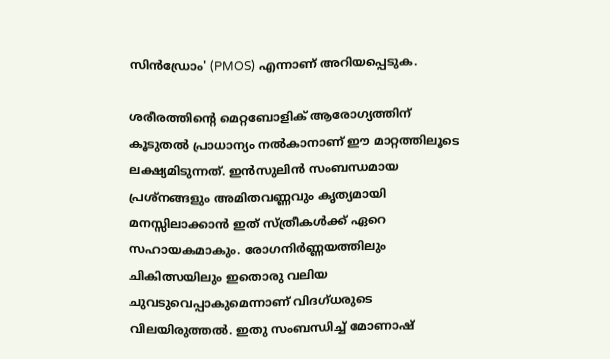സിൻഡ്രോം' (PMOS) എന്നാണ് അറിയപ്പെടുക.

ശരീരത്തിന്റെ മെറ്റബോളിക് ആരോഗ്യത്തിന് കൂടുതൽ പ്രാധാന്യം നൽകാനാണ് ഈ മാറ്റത്തിലൂടെ ലക്ഷ്യമിടുന്നത്. ഇൻസുലിൻ സംബന്ധമായ പ്രശ്നങ്ങളും അമിതവണ്ണവും കൃത്യമായി മനസ്സിലാക്കാൻ ഇത് സ്ത്രീകൾക്ക് ഏറെ സഹായകമാകും. രോഗനിർണ്ണയത്തിലും ചികിത്സയിലും ഇതൊരു വലിയ ചുവടുവെപ്പാകുമെന്നാണ് വിദഗ്ധരുടെ വിലയിരുത്തൽ. ഇതു സംബന്ധിച്ച് മോണാഷ്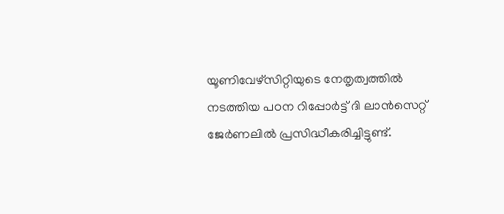യൂണിവേഴ്സിറ്റിയുടെ നേതൃത്വത്തിൽ നടത്തിയ പഠന റിപ്പോർട്ട് ദി ലാൻസെറ്റ് ജേർണലിൽ പ്രസിദ്ധീകരിച്ചിട്ടുണ്ട്.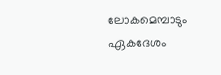ലോകമെമ്പാടും ഏകദേശം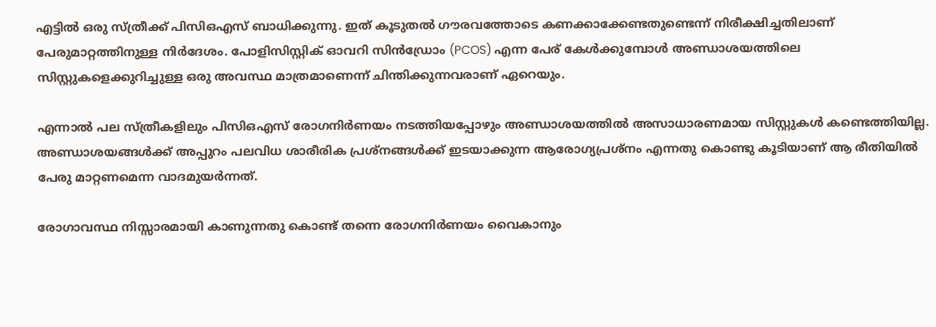എട്ടിൽ ഒരു സ്ത്രീക്ക് പിസിഒഎസ് ബാധിക്കുന്നു. ഇത് കൂടുതൽ ഗൗരവത്തോടെ കണക്കാക്കേണ്ടതുണ്ടെന്ന് നിരീക്ഷിച്ചതിലാണ് പേരുമാറ്റത്തിനുള്ള നിർദേശം. പോളിസിസ്റ്റിക് ഓവറി സിൻഡ്രോം (PCOS) എന്ന പേര് കേൾക്കുമ്പോൾ അണ്ഡാശയത്തിലെ സിസ്റ്റുകളെക്കുറിച്ചുള്ള ഒരു അവസ്ഥ മാത്രമാണെന്ന് ചിന്തിക്കുന്നവരാണ് ഏറെയും.

എന്നാൽ പല സ്ത്രീകളിലും പിസിഒഎസ് രോഗനിർണയം നടത്തിയപ്പോഴും അണ്ഡാശയത്തിൽ അസാധാരണമായ സിസ്റ്റുകൾ കണ്ടെത്തിയില്ല. അണ്ഡാശയങ്ങൾക്ക് അപ്പുറം പലവിധ ശാരീരിക പ്രശ്നങ്ങൾക്ക് ഇടയാക്കുന്ന ആരോഗ്യപ്രശ്നം എന്നതു കൊണ്ടു കൂടിയാണ് ആ രീതിയിൽ പേരു മാറ്റണമെന്ന വാദമുയർന്നത്.

രോഗാവസ്ഥ നിസ്സാരമായി കാണുന്നതു കൊണ്ട് തന്നെ രോഗനിർണയം വൈകാനും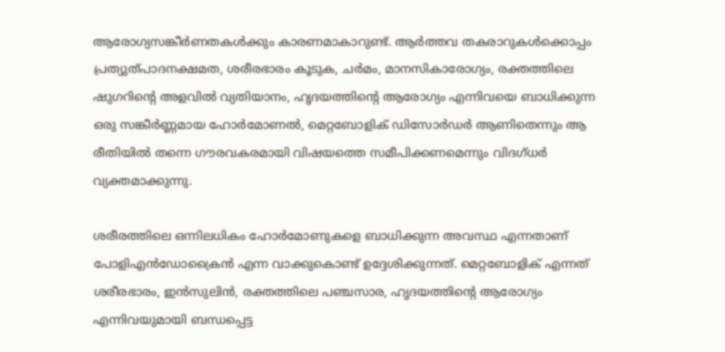ആരോഗ്യസങ്കീർണതകൾക്കും കാരണമാകാറുണ്ട്. ആർത്തവ തകരാറുകൾക്കൊപ്പം പ്രത്യുത്പാദനക്ഷമത, ശരീരഭാരം കൂടുക, ചർമം, മാനസികാരോഗ്യം, രക്തത്തിലെ ഷുഗറിന്റെ അളവിൽ വ്യതിയാനം, ഹൃദയത്തിന്റെ ആരോഗ്യം എന്നിവയെ ബാധിക്കുന്ന ഒരു സങ്കീർണ്ണമായ ഹോർമോണൽ, മെറ്റബോളിക് ഡിസോർഡർ ആണിതെന്നും ആ രീതിയിൽ തന്നെ ഗൗരവകരമായി വിഷയത്തെ സമീപിക്കണമെന്നും വിദഗ്ധർ വ്യക്തമാക്കുന്നു.

ശരീരത്തിലെ ഒന്നിലധികം ഹോർമോണുകളെ ബാധിക്കുന്ന അവസ്ഥ എന്നതാണ് പോളിഎൻഡോക്രൈൻ എന്ന വാക്കുകൊണ്ട് ഉദ്ദേശിക്കുന്നത്. മെറ്റബോളിക് എന്നത് ശരീരഭാരം, ഇൻസുലിൻ, രക്തത്തിലെ പഞ്ചസാര, ഹൃദയത്തിന്റെ ആരോഗ്യം എന്നിവയുമായി ബന്ധപ്പെട്ട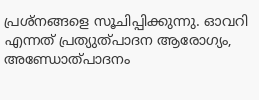പ്രശ്നങ്ങളെ സൂചിപ്പിക്കുന്നു. ഓവറി എന്നത് പ്രത്യുത്പാദന ആരോഗ്യം, അണ്ഡോത്പാദനം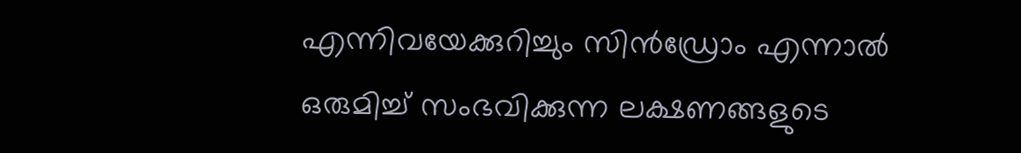എന്നിവയേക്കുറിച്ചും സിൻഡ്രോം എന്നാൽ ഒരുമിച്ച് സംഭവിക്കുന്ന ലക്ഷണങ്ങളുടെ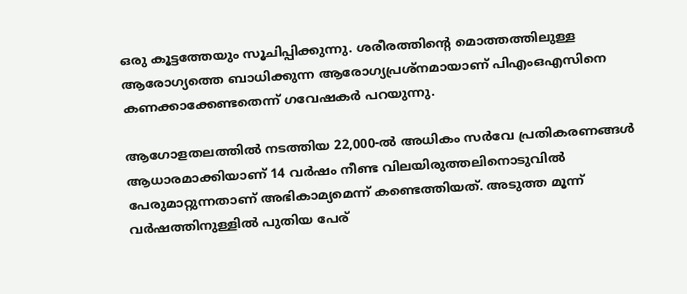ഒരു കൂട്ടത്തേയും സൂചിപ്പിക്കുന്നു. ശരീരത്തിന്റെ മൊത്തത്തിലുള്ള ആരോഗ്യത്തെ ബാധിക്കുന്ന ആരോഗ്യപ്രശ്നമായാണ് പിഎംഒഎസിനെ കണക്കാക്കേണ്ടതെന്ന് ഗവേഷകർ പറയുന്നു.

ആഗോളതലത്തിൽ നടത്തിയ 22,000-ൽ അധികം സർവേ പ്രതികരണങ്ങൾ ആധാരമാക്കിയാണ് 14 വർഷം നീണ്ട‌ വിലയിരുത്തലിനൊടുവിൽ പേരുമാറ്റുന്നതാണ് അഭികാമ്യമെന്ന് കണ്ടെത്തിയത്. അടുത്ത മൂന്ന് വർഷത്തിനുള്ളിൽ പുതിയ പേര്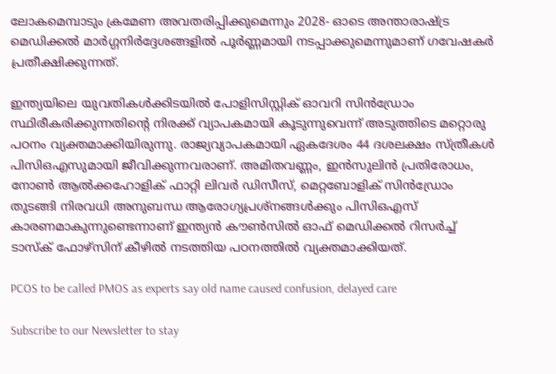ലോകമെമ്പാടും ക്രമേണ അവതരിപ്പിക്കുമെന്നും 2028- ഓടെ അന്താരാഷ്ട്ര മെഡിക്കൽ മാർഗ്ഗനിർദ്ദേശങ്ങളിൽ പൂർണ്ണമായി നടപ്പാക്കുമെന്നുമാണ് ഗവേഷകർ പ്രതീക്ഷിക്കുന്നത്.

ഇന്ത്യയിലെ യുവതികൾക്കിടയിൽ പോളിസിസ്റ്റിക് ഓവറി സിൻഡ്രോം സ്ഥിരീകരിക്കുന്നതിന്റെ നിരക്ക് വ്യാപകമായി കൂടുന്നുവെന്ന് അടുത്തിടെ മറ്റൊരു പഠനം വ്യക്തമാക്കിയിരുന്നു. രാജ്യവ്യാപകമായി ഏകദേശം 44 ദശലക്ഷം സ്ത്രീകൾ പിസിഒഎസുമായി ജീവിക്കുന്നവരാണ്. അമിതവണ്ണം, ഇൻസുലിൻ പ്രതിരോധം, നോൺ ആൽക്കഹോളിക് ഫാറ്റി ലിവർ ഡിസീസ്, മെറ്റബോളിക് സിൻഡ്രോം തുടങ്ങി നിരവധി അനുബന്ധ ആരോഗ്യപ്രശ്നങ്ങൾക്കും പിസിഒഎസ് കാരണമാകുന്നുണ്ടെന്നാണ് ഇന്ത്യൻ കൗൺസിൽ ഓഫ് മെഡിക്കൽ റിസർച്ച് ടാസ്ക് ഫോഴ്സിന് കീഴിൽ നടത്തിയ പഠനത്തിൽ വ്യക്തമാക്കിയത്.

PCOS to be called PMOS as experts say old name caused confusion, delayed care

Subscribe to our Newsletter to stay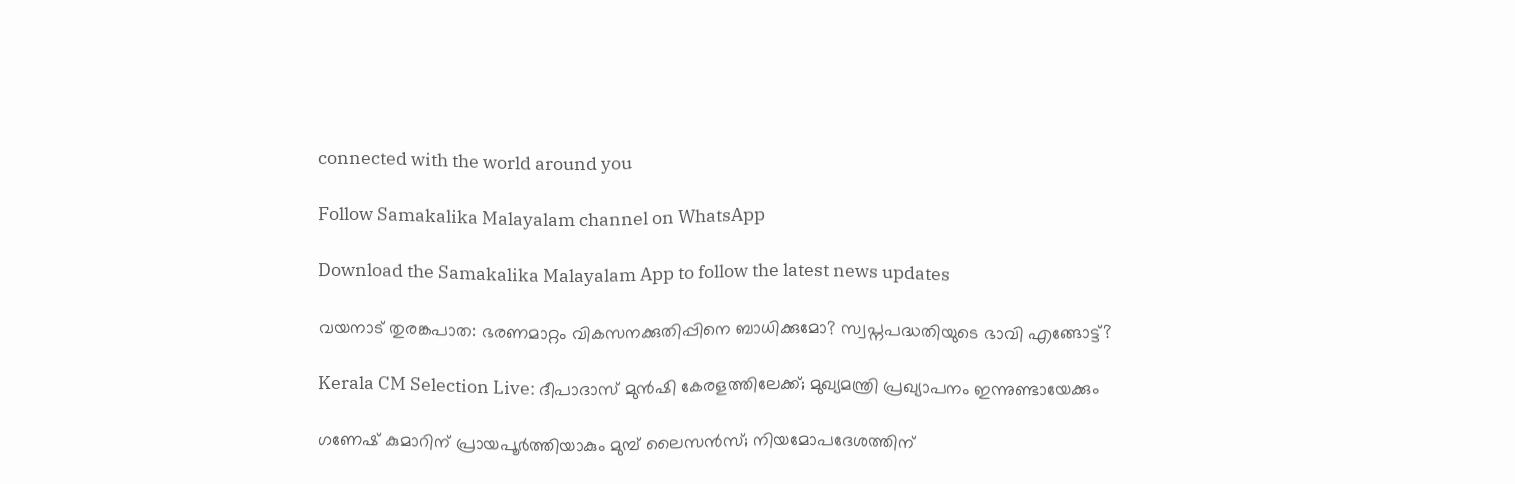connected with the world around you

Follow Samakalika Malayalam channel on WhatsApp

Download the Samakalika Malayalam App to follow the latest news updates

വയനാട് തുരങ്കപാത: ഭരണമാറ്റം വികസനക്കുതിപ്പിനെ ബാധിക്കുമോ? സ്വപ്നപദ്ധതിയുടെ ഭാവി എങ്ങോട്ട്?

Kerala CM Selection Live: ദീപാദാസ് മുൻഷി കേരളത്തിലേക്ക്; മുഖ്യമന്ത്രി പ്രഖ്യാപനം ഇന്നുണ്ടായേക്കും

ഗണേഷ് കുമാറിന് പ്രായപൂര്‍ത്തിയാകും മുമ്പ് ലൈസന്‍സ്; നിയമോപദേശത്തിന്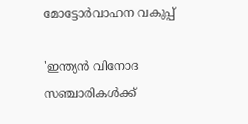മോട്ടോര്‍വാഹന വകുപ്പ്

'ഇന്ത്യന്‍ വിനോദ സഞ്ചാരികള്‍ക്ക്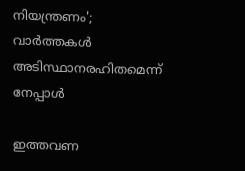നിയന്ത്രണം'; വാര്‍ത്തകള്‍ അടിസ്ഥാനരഹിതമെന്ന് നേപ്പാള്‍

ഇത്തവണ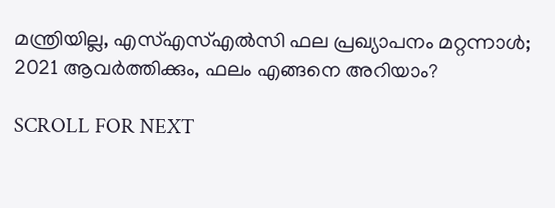മന്ത്രിയില്ല, എസ്എസ്എല്‍സി ഫല പ്രഖ്യാപനം മറ്റന്നാള്‍; 2021 ആവര്‍ത്തിക്കും, ഫലം എങ്ങനെ അറിയാം?

SCROLL FOR NEXT